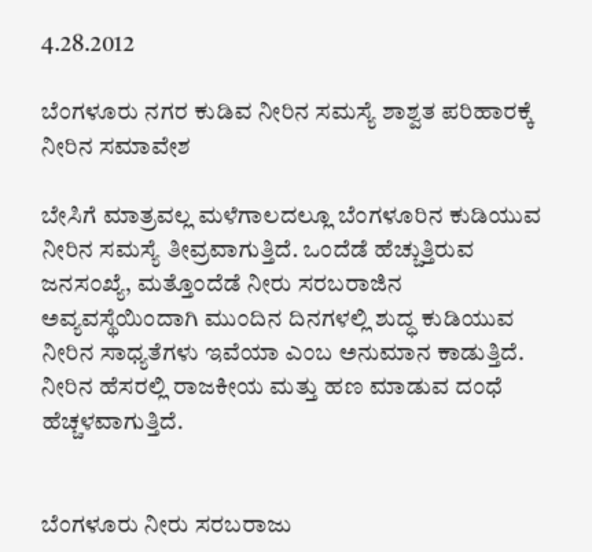4.28.2012

ಬೆಂಗಳೂರು ನಗರ ಕುಡಿವ ನೀರಿನ ಸಮಸ್ಯೆ ಶಾಶ್ವತ ಪರಿಹಾರಕ್ಕೆ ನೀರಿನ ಸಮಾವೇಶ

ಬೇಸಿಗೆ ಮಾತ್ರವಲ್ಲ ಮಳೆಗಾಲದಲ್ಲೂ ಬೆಂಗಳೂರಿನ ಕುಡಿಯುವ ನೀರಿನ ಸಮಸ್ಯೆ ತೀವ್ರವಾಗುತ್ತಿದೆ. ಒಂದೆಡೆ ಹೆಚ್ಚುತ್ತಿರುವ ಜನಸಂಖ್ಯೆ, ಮತ್ತೊಂದೆಡೆ ನೀರು ಸರಬರಾಜಿನ ಅವ್ಯವಸ್ಥೆಯಿಂದಾಗಿ ಮುಂದಿನ ದಿನಗಳಲ್ಲಿ ಶುದ್ಧ ಕುಡಿಯುವ ನೀರಿನ ಸಾಧ್ಯತೆಗಳು ಇವೆಯಾ ಎಂಬ ಅನುಮಾನ ಕಾಡುತ್ತಿದೆ. ನೀರಿನ ಹೆಸರಲ್ಲಿ ರಾಜಕೀಯ ಮತ್ತು ಹಣ ಮಾಡುವ ದಂಧೆ ಹೆಚ್ಚಳವಾಗುತ್ತಿದೆ.


ಬೆಂಗಳೂರು ನೀರು ಸರಬರಾಜು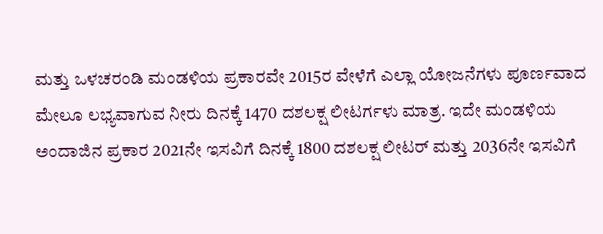ಮತ್ತು ಒಳಚರಂಡಿ ಮಂಡಳಿಯ ಪ್ರಕಾರವೇ 2015ರ ವೇಳೆಗೆ ಎಲ್ಲಾ ಯೋಜನೆಗಳು ಪೂರ್ಣವಾದ ಮೇಲೂ ಲಭ್ಯವಾಗುವ ನೀರು ದಿನಕ್ಕೆ 1470 ದಶಲಕ್ಷ ಲೀಟರ್ಗಳು ಮಾತ್ರ. ಇದೇ ಮಂಡಳಿಯ ಅಂದಾಜಿನ ಪ್ರಕಾರ 2021ನೇ ಇಸವಿಗೆ ದಿನಕ್ಕೆ 1800 ದಶಲಕ್ಷ ಲೀಟರ್ ಮತ್ತು 2036ನೇ ಇಸವಿಗೆ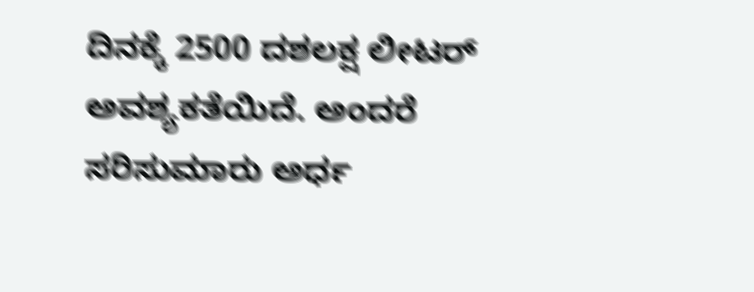ದಿನಕ್ಕೆ 2500 ದಶಲಕ್ಷ ಲೀಟರ್ ಅವಶ್ಯಕತೆಯಿದೆ. ಅಂದರೆ ಸರಿಸುಮಾರು ಅರ್ಧ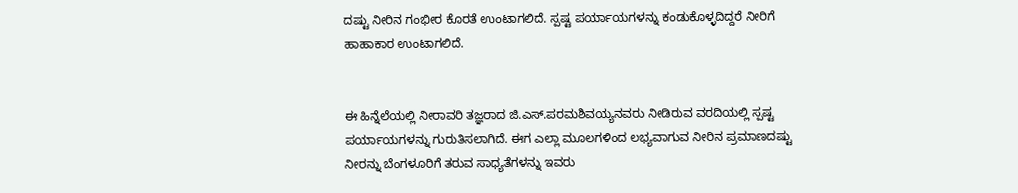ದಷ್ಟು ನೀರಿನ ಗಂಭೀರ ಕೊರತೆ ಉಂಟಾಗಲಿದೆ. ಸ್ಪಷ್ಟ ಪರ್ಯಾಯಗಳನ್ನು ಕಂಡುಕೊಳ್ಳದಿದ್ದರೆ ನೀರಿಗೆ ಹಾಹಾಕಾರ ಉಂಟಾಗಲಿದೆ.


ಈ ಹಿನ್ನೆಲೆಯಲ್ಲಿ ನೀರಾವರಿ ತಜ್ಞರಾದ ಜಿ.ಎಸ್.ಪರಮಶಿವಯ್ಯನವರು ನೀಡಿರುವ ವರದಿಯಲ್ಲಿ ಸ್ಪಷ್ಟ ಪರ್ಯಾಯಗಳನ್ನು ಗುರುತಿಸಲಾಗಿದೆ. ಈಗ ಎಲ್ಲಾ ಮೂಲಗಳಿಂದ ಲಭ್ಯವಾಗುವ ನೀರಿನ ಪ್ರಮಾಣದಷ್ಟು ನೀರನ್ನು ಬೆಂಗಳೂರಿಗೆ ತರುವ ಸಾಧ್ಯತೆಗಳನ್ನು ಇವರು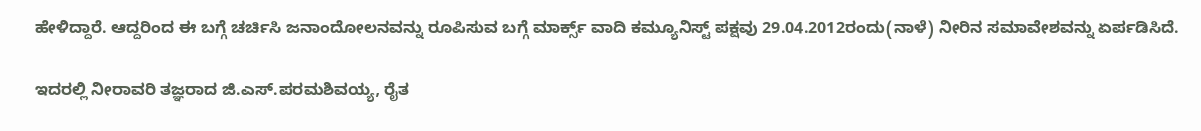ಹೇಳಿದ್ದಾರೆ. ಆದ್ದರಿಂದ ಈ ಬಗ್ಗೆ ಚರ್ಚಿಸಿ ಜನಾಂದೋಲನವನ್ನು ರೂಪಿಸುವ ಬಗ್ಗೆ ಮಾರ್ಕ್ಸ್ ವಾದಿ ಕಮ್ಯೂನಿಸ್ಟ್ ಪಕ್ಷವು 29.04.2012ರಂದು(ನಾಳೆ) ನೀರಿನ ಸಮಾವೇಶವನ್ನು ಏರ್ಪಡಿಸಿದೆ.

ಇದರಲ್ಲಿ ನೀರಾವರಿ ತಜ್ಞರಾದ ಜಿ.ಎಸ್.ಪರಮಶಿವಯ್ಯ, ರೈತ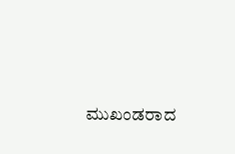ಮುಖಂಡರಾದ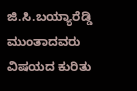ಜಿ.ಸಿ.ಬಯ್ಯಾರೆಡ್ಡಿ ಮುಂತಾದವರು ವಿಷಯದ ಕುರಿತು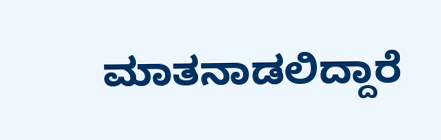ಮಾತನಾಡಲಿದ್ದಾರೆ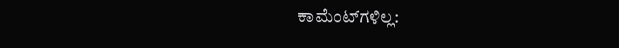ಕಾಮೆಂಟ್‌ಗಳಿಲ್ಲ: